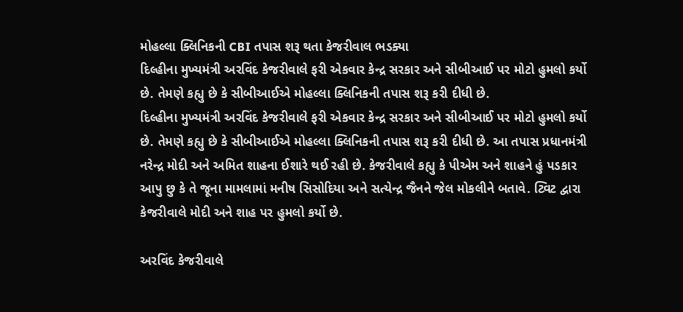મોહલ્લા ક્લિનિકની CBI તપાસ શરૂ થતા કેજરીવાલ ભડક્યા
દિલ્હીના મુખ્યમંત્રી અરવિંદ કેજરીવાલે ફરી એકવાર કેન્દ્ર સરકાર અને સીબીઆઈ પર મોટો હુમલો કર્યો છે. તેમણે કહ્યુ છે કે સીબીઆઈએ મોહલ્લા ક્લિનિકની તપાસ શરૂ કરી દીધી છે.
દિલ્હીના મુખ્યમંત્રી અરવિંદ કેજરીવાલે ફરી એકવાર કેન્દ્ર સરકાર અને સીબીઆઈ પર મોટો હુમલો કર્યો છે. તેમણે કહ્યુ છે કે સીબીઆઈએ મોહલ્લા ક્લિનિકની તપાસ શરૂ કરી દીધી છે. આ તપાસ પ્રધાનમંત્રી નરેન્દ્ર મોદી અને અમિત શાહના ઈશારે થઈ રહી છે. કેજરીવાલે કહ્યુ કે પીએમ અને શાહને હું પડકાર આપુ છુ કે તે જૂના મામલામાં મનીષ સિસોદિયા અને સત્યેન્દ્ર જૈનને જેલ મોકલીને બતાવે. ટ્વિટ દ્વારા કેજરીવાલે મોદી અને શાહ પર હુમલો કર્યો છે.

અરવિંદ કેજરીવાલે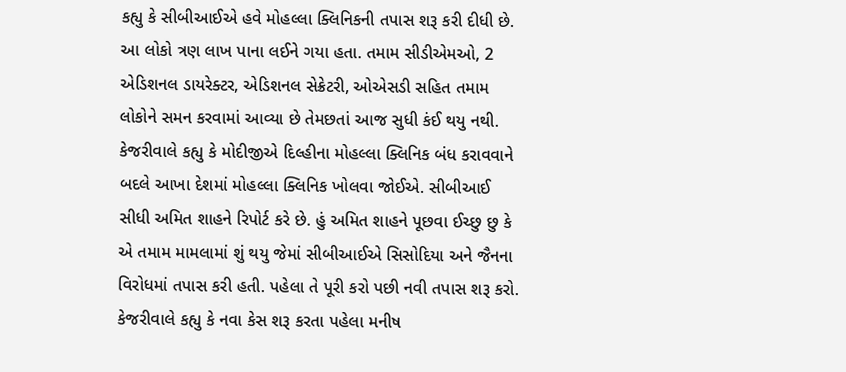કહ્યુ કે સીબીઆઈએ હવે મોહલ્લા ક્લિનિકની તપાસ શરૂ કરી દીધી છે. આ લોકો ત્રણ લાખ પાના લઈને ગયા હતા. તમામ સીડીએમઓ, 2 એડિશનલ ડાયરેક્ટર, એડિશનલ સેક્રેટરી, ઓએસડી સહિત તમામ લોકોને સમન કરવામાં આવ્યા છે તેમછતાં આજ સુધી કંઈ થયુ નથી. કેજરીવાલે કહ્યુ કે મોદીજીએ દિલ્હીના મોહલ્લા ક્લિનિક બંધ કરાવવાને બદલે આખા દેશમાં મોહલ્લા ક્લિનિક ખોલવા જોઈએ. સીબીઆઈ સીધી અમિત શાહને રિપોર્ટ કરે છે. હું અમિત શાહને પૂછવા ઈચ્છુ છુ કે એ તમામ મામલામાં શું થયુ જેમાં સીબીઆઈએ સિસોદિયા અને જૈનના વિરોધમાં તપાસ કરી હતી. પહેલા તે પૂરી કરો પછી નવી તપાસ શરૂ કરો.
કેજરીવાલે કહ્યુ કે નવા કેસ શરૂ કરતા પહેલા મનીષ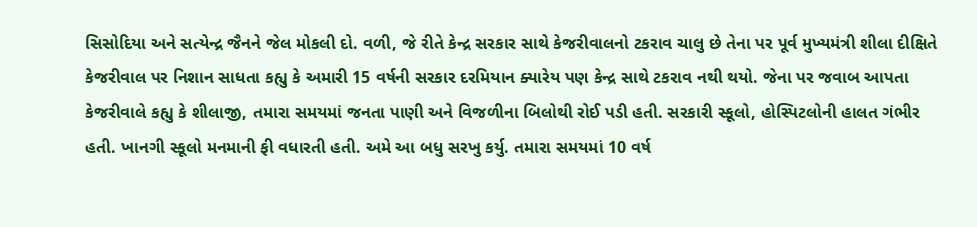સિસોદિયા અને સત્યેન્દ્ર જૈનને જેલ મોકલી દો. વળી, જે રીતે કેન્દ્ર સરકાર સાથે કેજરીવાલનો ટકરાવ ચાલુ છે તેના પર પૂર્વ મુખ્યમંત્રી શીલા દીક્ષિતે કેજરીવાલ પર નિશાન સાધતા કહ્યુ કે અમારી 15 વર્ષની સરકાર દરમિયાન ક્યારેય પણ કેન્દ્ર સાથે ટકરાવ નથી થયો. જેના પર જવાબ આપતા કેજરીવાલે કહ્યુ કે શીલાજી, તમારા સમયમાં જનતા પાણી અને વિજળીના બિલોથી રોઈ પડી હતી. સરકારી સ્કૂલો, હોસ્પિટલોની હાલત ગંભીર હતી. ખાનગી સ્કૂલો મનમાની ફી વધારતી હતી. અમે આ બધુ સરખુ કર્યુ. તમારા સમયમાં 10 વર્ષ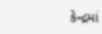કેન્દ્રમાં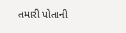તમારી પોતાની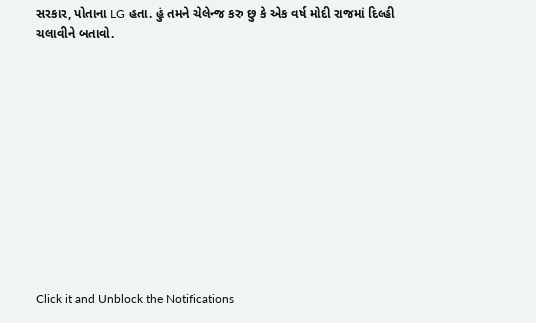સરકાર, પોતાના LG હતા. હું તમને ચેલેન્જ કરુ છુ કે એક વર્ષ મોદી રાજમાં દિલ્હી ચલાવીને બતાવો.












Click it and Unblock the Notifications